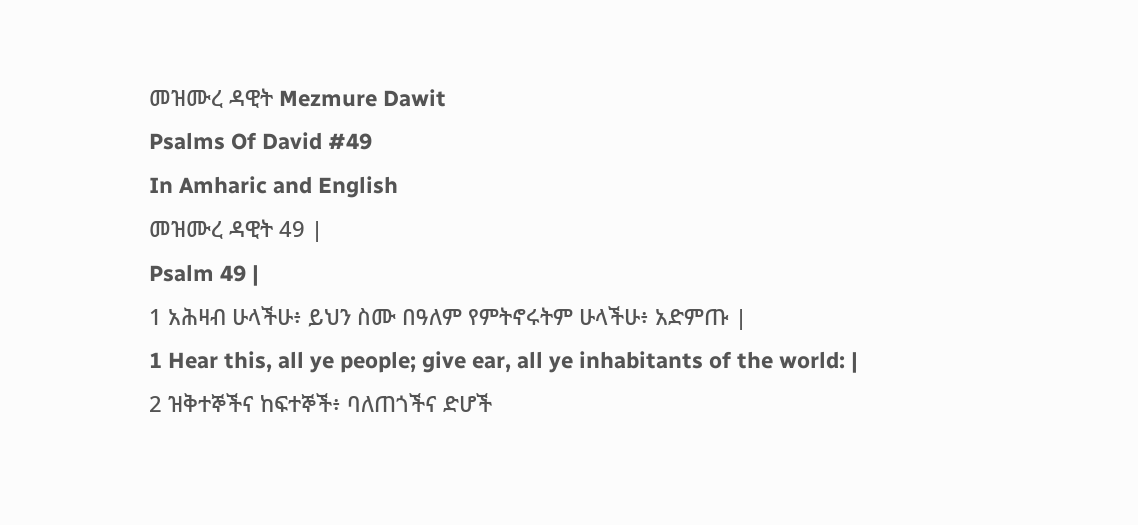መዝሙረ ዳዊት Mezmure Dawit
Psalms Of David #49
In Amharic and English
መዝሙረ ዳዊት 49 |
Psalm 49 |
1 አሕዛብ ሁላችሁ፥ ይህን ስሙ በዓለም የምትኖሩትም ሁላችሁ፥ አድምጡ |
1 Hear this, all ye people; give ear, all ye inhabitants of the world: |
2 ዝቅተኞችና ከፍተኞች፥ ባለጠጎችና ድሆች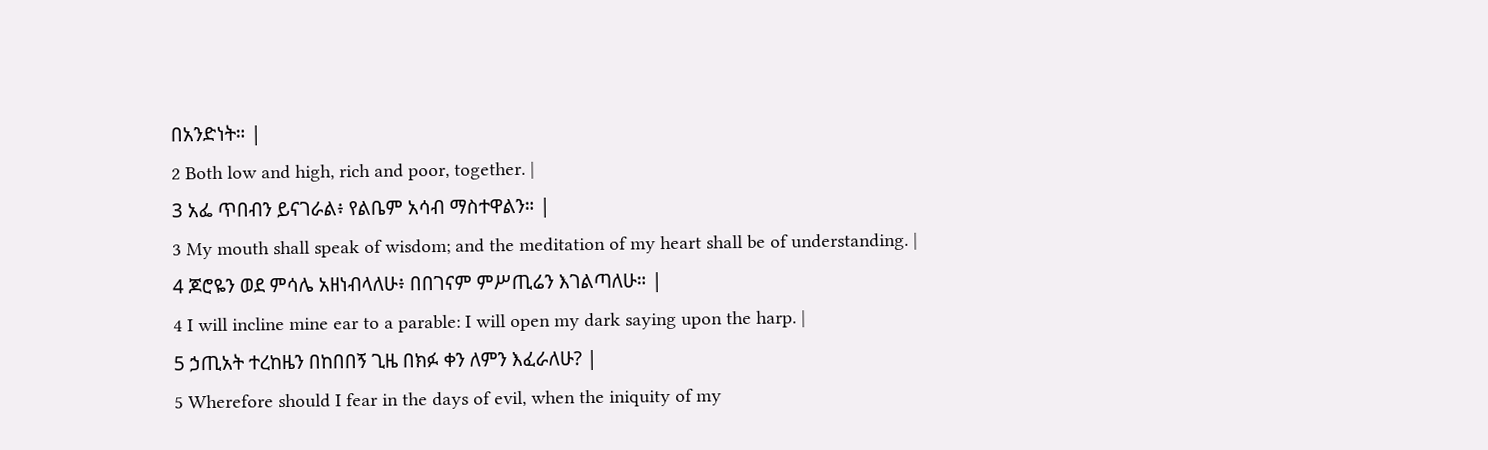በአንድነት። |
2 Both low and high, rich and poor, together. |
3 አፌ ጥበብን ይናገራል፥ የልቤም አሳብ ማስተዋልን። |
3 My mouth shall speak of wisdom; and the meditation of my heart shall be of understanding. |
4 ጆሮዬን ወደ ምሳሌ አዘነብላለሁ፥ በበገናም ምሥጢሬን እገልጣለሁ። |
4 I will incline mine ear to a parable: I will open my dark saying upon the harp. |
5 ኃጢአት ተረከዜን በከበበኝ ጊዜ በክፉ ቀን ለምን እፈራለሁ? |
5 Wherefore should I fear in the days of evil, when the iniquity of my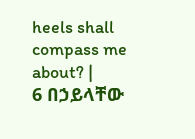heels shall compass me about? |
6 በኃይላቸው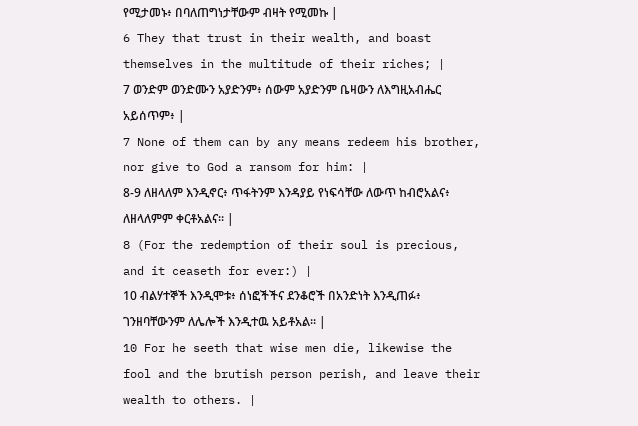የሚታመኑ፥ በባለጠግነታቸውም ብዛት የሚመኩ |
6 They that trust in their wealth, and boast themselves in the multitude of their riches; |
7 ወንድም ወንድሙን አያድንም፥ ሰውም አያድንም ቤዛውን ለእግዚአብሔር አይሰጥም፥ |
7 None of them can by any means redeem his brother, nor give to God a ransom for him: |
8-9 ለዘላለም እንዲኖር፥ ጥፋትንም እንዳያይ የነፍሳቸው ለውጥ ከብሮአልና፥ ለዘላለምም ቀርቶአልና። |
8 (For the redemption of their soul is precious, and it ceaseth for ever:) |
10 ብልሃተኞች እንዲሞቱ፥ ሰነፎችችና ደንቆሮች በአንድነት እንዲጠፉ፥ ገንዘባቸውንም ለሌሎች እንዲተዉ አይቶአል። |
10 For he seeth that wise men die, likewise the fool and the brutish person perish, and leave their wealth to others. |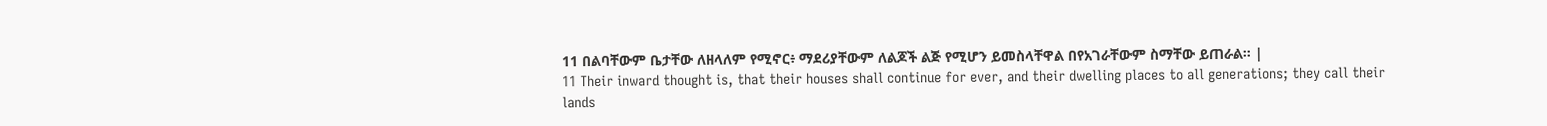11 በልባቸውም ቤታቸው ለዘላለም የሚኖር፥ ማደሪያቸውም ለልጆች ልጅ የሚሆን ይመስላቸዋል በየአገራቸውም ስማቸው ይጠራል። |
11 Their inward thought is, that their houses shall continue for ever, and their dwelling places to all generations; they call their lands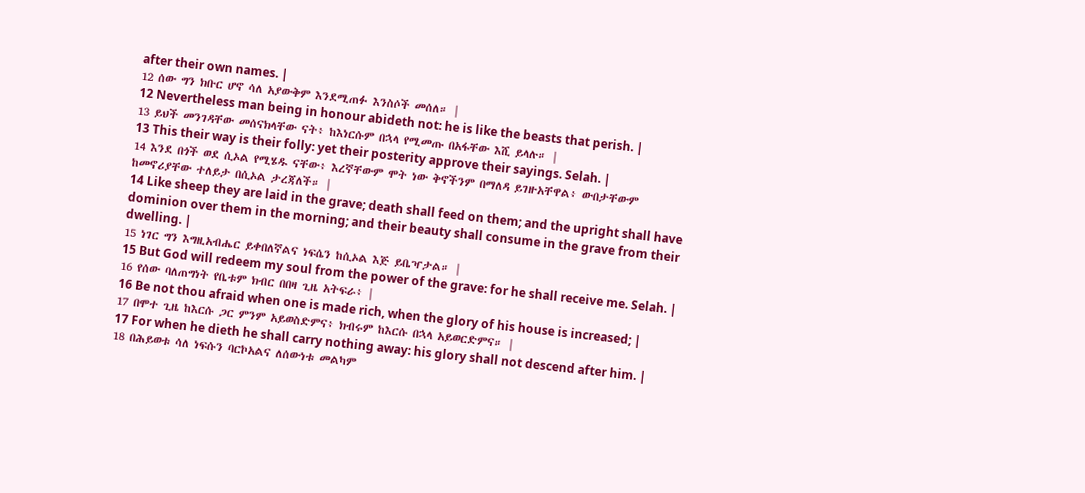after their own names. |
12 ሰው ግን ክቡር ሆኖ ሳለ አያውቅም እንደሚጠፉ እንስሶች መሰለ። |
12 Nevertheless man being in honour abideth not: he is like the beasts that perish. |
13 ይህች መንገዳቸው መሰናክላቸው ናት፥ ከእነርሱም በኋላ የሚመጡ በአፋቸው እሺ ይላሉ። |
13 This their way is their folly: yet their posterity approve their sayings. Selah. |
14 እንደ በጎች ወደ ሲኦል የሚሄዱ ናቸው፥ እረኛቸውም ሞት ነው ቅኖችንም በማለዳ ይገዙአቸዋል፥ ውበታቸውም ከመኖሪያቸው ተለይታ በሲኦል ታረጃለች። |
14 Like sheep they are laid in the grave; death shall feed on them; and the upright shall have dominion over them in the morning; and their beauty shall consume in the grave from their dwelling. |
15 ነገር ግን እግዚአብሔር ይቀበለኛልና ነፍሴን ከሲኦል እጅ ይቤዣታል። |
15 But God will redeem my soul from the power of the grave: for he shall receive me. Selah. |
16 የሰው ባለጠግነት የቤቱም ክብር በበዛ ጊዜ አትፍራ፥ |
16 Be not thou afraid when one is made rich, when the glory of his house is increased; |
17 በሞተ ጊዜ ከእርሱ ጋር ምንም አይወስድምና፥ ክብሩም ከእርሱ በኋላ አይወርድምና። |
17 For when he dieth he shall carry nothing away: his glory shall not descend after him. |
18 በሕይወቱ ሳለ ነፍሱን ባርኮአልና ለሰውነቱ መልካም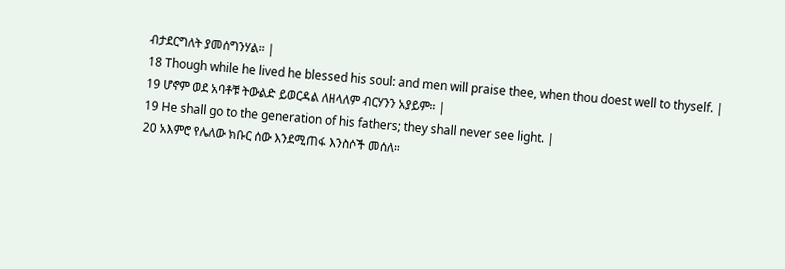ብታደርግለት ያመሰግንሃል። |
18 Though while he lived he blessed his soul: and men will praise thee, when thou doest well to thyself. |
19 ሆኖም ወደ አባቶቹ ትውልድ ይወርዳል ለዘላለም ብርሃንን አያይም። |
19 He shall go to the generation of his fathers; they shall never see light. |
20 አእምሮ የሌለው ክቡር ሰው እንደሚጠፋ እንስሶች መሰለ።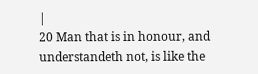|
20 Man that is in honour, and understandeth not, is like the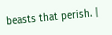beasts that perish. |